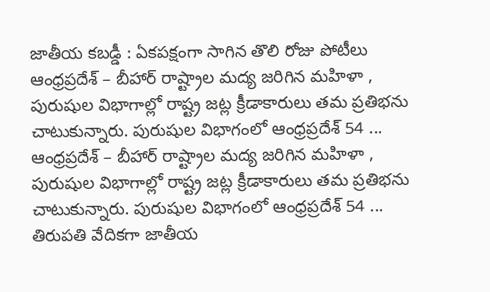జాతీయ కబడ్డీ : ఏకపక్షంగా సాగిన తొలి రోజు పోటీలు
ఆంధ్రప్రదేశ్ – బీహార్ రాష్ట్రాల మద్య జరిగిన మహిళా , పురుషుల విభాగాల్లో రాష్ట్ర జట్ల క్రీడాకారులు తమ ప్రతిభను చాటుకున్నారు. పురుషుల విభాగంలో ఆంధ్రప్రదేశ్ 54 ...
ఆంధ్రప్రదేశ్ – బీహార్ రాష్ట్రాల మద్య జరిగిన మహిళా , పురుషుల విభాగాల్లో రాష్ట్ర జట్ల క్రీడాకారులు తమ ప్రతిభను చాటుకున్నారు. పురుషుల విభాగంలో ఆంధ్రప్రదేశ్ 54 ...
తిరుపతి వేదికగా జాతీయ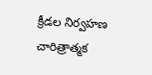క్రీడల నిర్వహణ చారిత్రాత్మక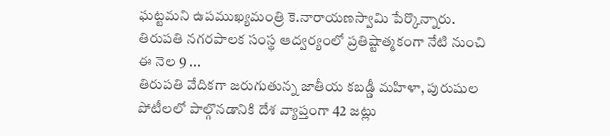ఘట్టమని ఉపముఖ్యమంత్రి కె.నారాయణస్వామి పేర్కొన్నారు. తిరుపతి నగరపాలక సంస్థ ఆద్వర్యంలో ప్రతిష్టాత్మకంగా నేటి నుంచి ఈ నెల 9 ...
తిరుపతి వేదికగా జరుగుతున్న జాతీయ కబడ్డీ మహిళా, పురుషుల పోటీలలో పాల్గొనడానికి దేశ వ్యాప్తంగా 42 జట్లు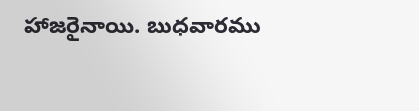హాజరైనాయి. బుధవారము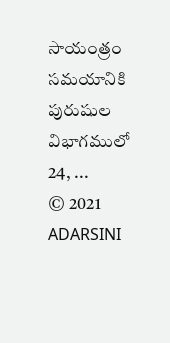సాయంత్రం సమయానికి పురుషుల విభాగములో 24, ...
© 2021 ADARSINI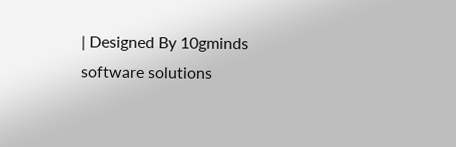| Designed By 10gminds software solutions